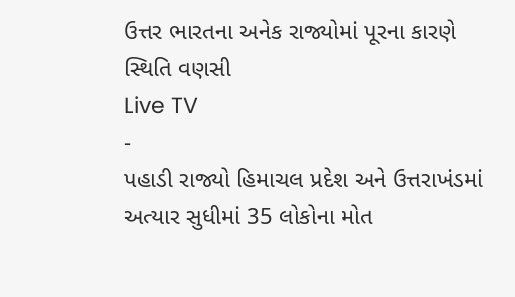ઉત્તર ભારતના અનેક રાજ્યોમાં પૂરના કારણે સ્થિતિ વણસી
Live TV
-
પહાડી રાજ્યો હિમાચલ પ્રદેશ અને ઉત્તરાખંડમાં અત્યાર સુધીમાં 35 લોકોના મોત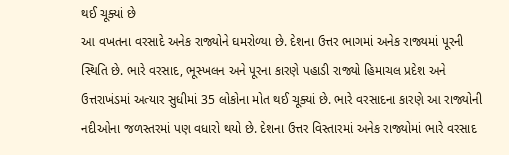થઈ ચૂક્યાં છે
આ વખતના વરસાદે અનેક રાજ્યોને ઘમરોળ્યા છે. દેશના ઉત્તર ભાગમાં અનેક રાજ્યમાં પૂરની સ્થિતિ છે. ભારે વરસાદ, ભૂસ્ખલન અને પૂરના કારણે પહાડી રાજ્યો હિમાચલ પ્રદેશ અને ઉત્તરાખંડમાં અત્યાર સુધીમાં 35 લોકોના મોત થઈ ચૂક્યાં છે. ભારે વરસાદના કારણે આ રાજ્યોની નદીઓના જળસ્તરમાં પણ વધારો થયો છે. દેશના ઉત્તર વિસ્તારમાં અનેક રાજ્યોમાં ભારે વરસાદ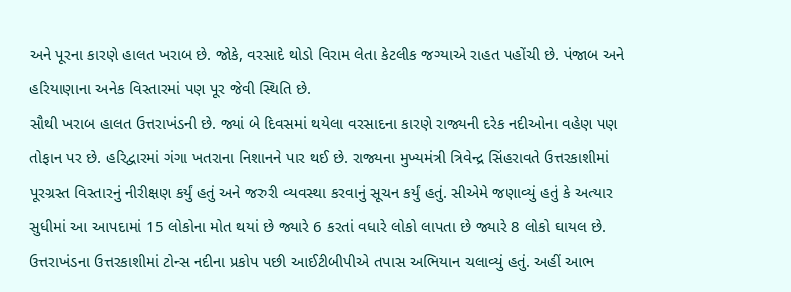અને પૂરના કારણે હાલત ખરાબ છે. જોકે, વરસાદે થોડો વિરામ લેતા કેટલીક જગ્યાએ રાહત પહોંચી છે. પંજાબ અને હરિયાણાના અનેક વિસ્તારમાં પણ પૂર જેવી સ્થિતિ છે.
સૌથી ખરાબ હાલત ઉત્તરાખંડની છે. જ્યાં બે દિવસમાં થયેલા વરસાદના કારણે રાજ્યની દરેક નદીઓના વહેણ પણ તોફાન પર છે. હરિદ્વારમાં ગંગા ખતરાના નિશાનને પાર થઈ છે. રાજ્યના મુખ્યમંત્રી ત્રિવેન્દ્ર સિંહરાવતે ઉત્તરકાશીમાં પૂરગ્રસ્ત વિસ્તારનું નીરીક્ષણ કર્યું હતું અને જરુરી વ્યવસ્થા કરવાનું સૂચન કર્યું હતું. સીએમે જણાવ્યું હતું કે અત્યાર સુધીમાં આ આપદામાં 15 લોકોના મોત થયાં છે જ્યારે 6 કરતાં વધારે લોકો લાપતા છે જ્યારે 8 લોકો ઘાયલ છે.
ઉત્તરાખંડના ઉત્તરકાશીમાં ટોન્સ નદીના પ્રકોપ પછી આઈટીબીપીએ તપાસ અભિયાન ચલાવ્યું હતું. અહીં આભ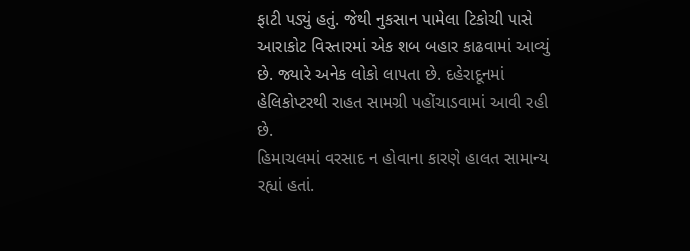ફાટી પડ્યું હતું. જેથી નુકસાન પામેલા ટિકોચી પાસે આરાકોટ વિસ્તારમાં એક શબ બહાર કાઢવામાં આવ્યું છે. જ્યારે અનેક લોકો લાપતા છે. દહેરાદૂનમાં હેલિકોપ્ટરથી રાહત સામગ્રી પહોંચાડવામાં આવી રહી છે.
હિમાચલમાં વરસાદ ન હોવાના કારણે હાલત સામાન્ય રહ્યાં હતાં.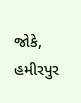જોકે, હમીરપુર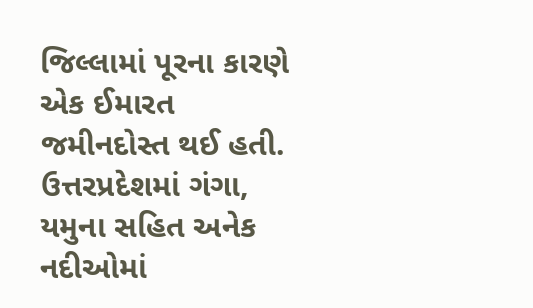જિલ્લામાં પૂરના કારણે એક ઈમારત જમીનદોસ્ત થઈ હતી. ઉત્તરપ્રદેશમાં ગંગા, યમુના સહિત અનેક નદીઓમાં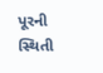પૂરની સ્થિતી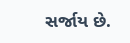સર્જાય છે.